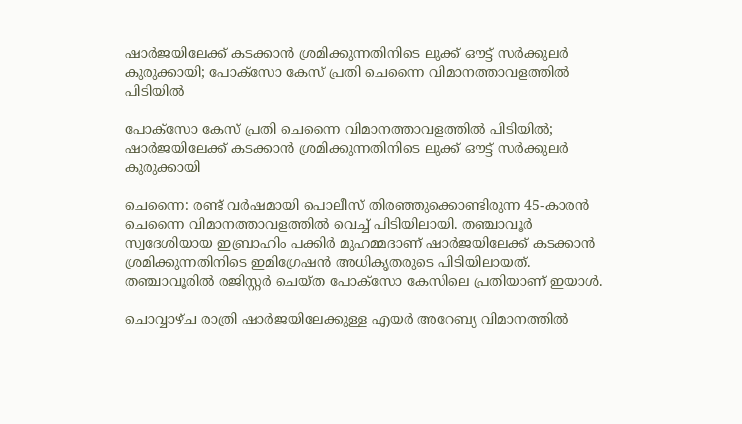ഷാര്‍ജയിലേക്ക് കടക്കാന്‍ ശ്രമിക്കുന്നതിനിടെ ലുക്ക് ഔട്ട് സര്‍ക്കുലര്‍ കുരുക്കായി; പോക്‌സോ കേസ് പ്രതി ചെന്നൈ വിമാനത്താവളത്തില്‍ പിടിയില്‍

പോക്‌സോ കേസ് പ്രതി ചെന്നൈ വിമാനത്താവളത്തില്‍ പിടിയില്‍; ഷാര്‍ജയിലേക്ക് കടക്കാന്‍ ശ്രമിക്കുന്നതിനിടെ ലുക്ക് ഔട്ട് സര്‍ക്കുലര്‍ കുരുക്കായി

ചെന്നൈ: രണ്ട് വര്‍ഷമായി പൊലീസ് തിരഞ്ഞുക്കൊണ്ടിരുന്ന 45-കാരന്‍ ചെന്നൈ വിമാനത്താവളത്തില്‍ വെച്ച് പിടിയിലായി. തഞ്ചാവൂര്‍ സ്വദേശിയായ ഇബ്രാഹിം പക്കിര്‍ മുഹമ്മദാണ് ഷാര്‍ജയിലേക്ക് കടക്കാന്‍ ശ്രമിക്കുന്നതിനിടെ ഇമിഗ്രേഷന്‍ അധികൃതരുടെ പിടിയിലായത്. തഞ്ചാവൂരില്‍ രജിസ്റ്റര്‍ ചെയ്ത പോക്സോ കേസിലെ പ്രതിയാണ് ഇയാള്‍.

ചൊവ്വാഴ്ച രാത്രി ഷാര്‍ജയിലേക്കുള്ള എയര്‍ അറേബ്യ വിമാനത്തില്‍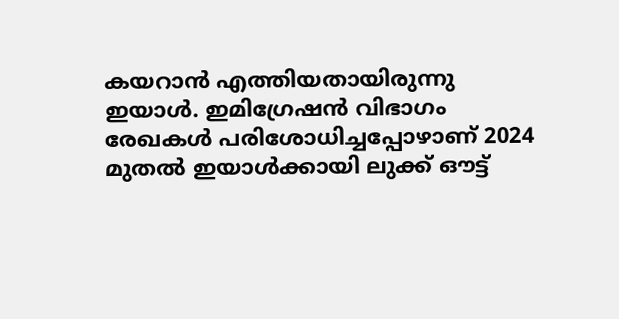കയറാന്‍ എത്തിയതായിരുന്നു ഇയാള്‍. ഇമിഗ്രേഷന്‍ വിഭാഗം രേഖകള്‍ പരിശോധിച്ചപ്പോഴാണ് 2024 മുതല്‍ ഇയാള്‍ക്കായി ലുക്ക് ഔട്ട്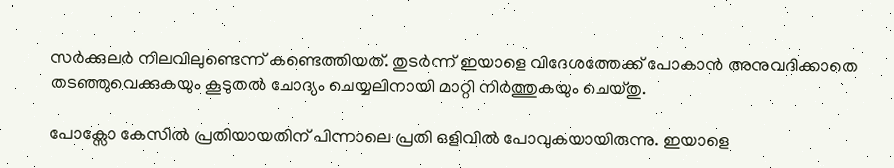സര്‍ക്കുലര്‍ നിലവിലുണ്ടെന്ന് കണ്ടെത്തിയത്. തുടര്‍ന്ന് ഇയാളെ വിദേശത്തേക്ക് പോകാന്‍ അനുവദിക്കാതെ തടഞ്ഞുവെക്കുകയും കൂടുതല്‍ ചോദ്യം ചെയ്യലിനായി മാറ്റി നിര്‍ത്തുകയും ചെയ്തു.

പോക്സോ കേസില്‍ പ്രതിയായതിന് പിന്നാലെ പ്രതി ഒളിവില്‍ പോവുകയായിരുന്നു. ഇയാളെ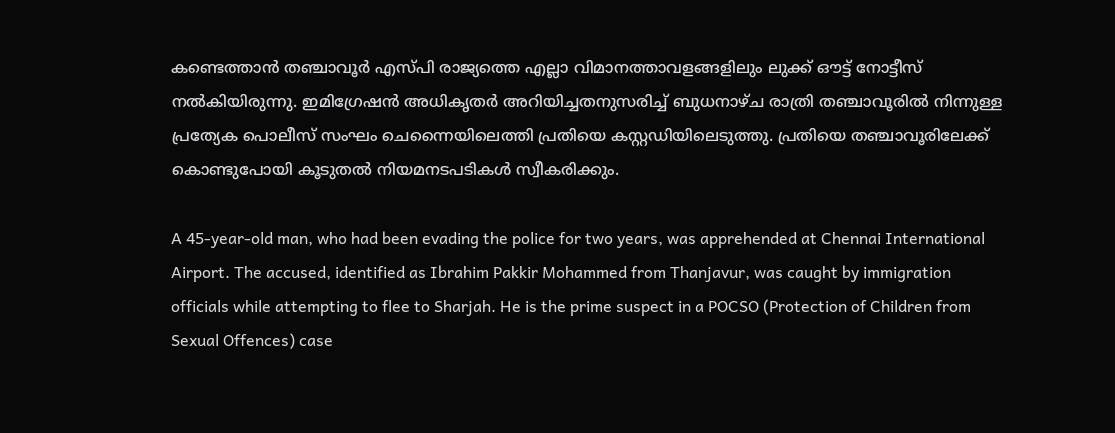കണ്ടെത്താന്‍ തഞ്ചാവൂര്‍ എസ്പി രാജ്യത്തെ എല്ലാ വിമാനത്താവളങ്ങളിലും ലുക്ക് ഔട്ട് നോട്ടീസ് നല്‍കിയിരുന്നു. ഇമിഗ്രേഷന്‍ അധികൃതര്‍ അറിയിച്ചതനുസരിച്ച് ബുധനാഴ്ച രാത്രി തഞ്ചാവൂരില്‍ നിന്നുള്ള പ്രത്യേക പൊലീസ് സംഘം ചെന്നൈയിലെത്തി പ്രതിയെ കസ്റ്റഡിയിലെടുത്തു. പ്രതിയെ തഞ്ചാവൂരിലേക്ക് കൊണ്ടുപോയി കൂടുതല്‍ നിയമനടപടികള്‍ സ്വീകരിക്കും.

A 45-year-old man, who had been evading the police for two years, was apprehended at Chennai International Airport. The accused, identified as Ibrahim Pakkir Mohammed from Thanjavur, was caught by immigration officials while attempting to flee to Sharjah. He is the prime suspect in a POCSO (Protection of Children from Sexual Offences) case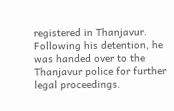registered in Thanjavur. Following his detention, he was handed over to the Thanjavur police for further legal proceedings.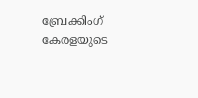ബ്രേക്കിംഗ് കേരളയുടെ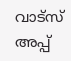വാട്സ് അപ്പ്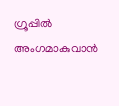ഗ്രൂപ്പിൽ അംഗമാകുവാൻ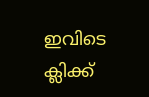ഇവിടെ ക്ലിക്ക്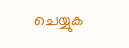ചെയ്യുക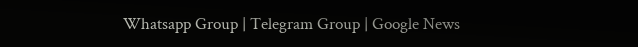Whatsapp Group | Telegram Group | Google News